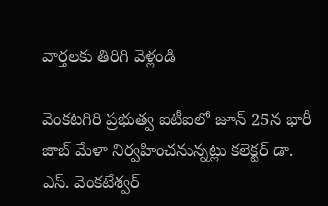వార్తలకు తిరిగి వెళ్లండి

వెంకటగిరి ప్రభుత్వ ఐటీఐలో జూన్ 25న భారీ జాబ్ మేళా నిర్వహించనున్నట్లు కలెక్టర్ డా. ఎస్. వెంకటేశ్వర్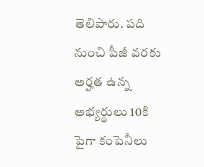తెలిపారు. పది నుంచి పీజీ వరకు అర్హత ఉన్న అభ్యర్థులు 10కి పైగా కంపెనీలు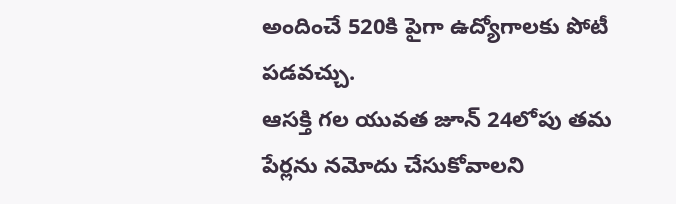అందించే 520కి పైగా ఉద్యోగాలకు పోటీ పడవచ్చు.
ఆసక్తి గల యువత జూన్ 24లోపు తమ పేర్లను నమోదు చేసుకోవాలని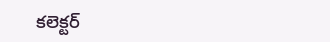కలెక్టర్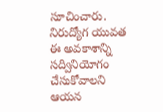సూచించారు. నిరుద్యోగ యువత ఈ అవకాశాన్ని సద్వినియోగం చేసుకోవాలని ఆయన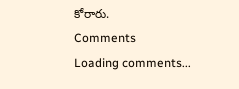కోరారు.
Comments
Loading comments...